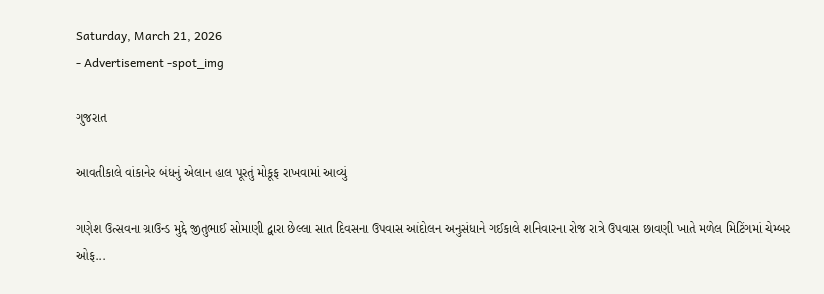Saturday, March 21, 2026
- Advertisement -spot_img

ગુજરાત

આવતીકાલે વાંકાનેર બંધનું એલાન હાલ પૂરતું મોકૂફ રાખવામાં આવ્યું

ગણેશ ઉત્સવના ગ્રાઉન્ડ મુદ્દે જીતુભાઈ સોમાણી દ્વારા છેલ્લા સાત દિવસના ઉપવાસ આંદોલન અનુસંધાને ગઈકાલે શનિવારના રોજ રાત્રે ઉપવાસ છાવણી ખાતે મળેલ મિટિંગમાં ચેમ્બર ઓફ...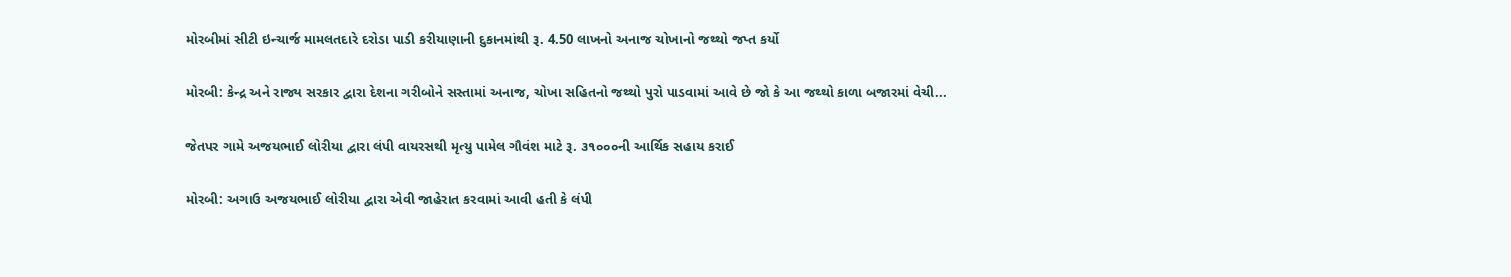મોરબીમાં સીટી ઇન્ચાર્જ મામલતદારે દરોડા પાડી કરીયાણાની દુકાનમાંથી રૂ. 4.50 લાખનો અનાજ ચોખાનો જથ્થો જપ્ત કર્યો

મોરબી: કેન્દ્ર અને રાજ્ય સરકાર દ્વારા દેશના ગરીબોને સસ્તામાં અનાજ, ચોખા સહિતનો જથ્થો પુરો પાડવામાં આવે છે જો કે આ જથ્થો કાળા બજારમાં વેચી...

જેતપર ગામે અજયભાઈ લોરીયા દ્વારા લંપી વાયરસથી મૃત્યુ પામેલ ગૌવંશ માટે રૂ. ૩૧૦૦૦ની આર્થિક સહાય કરાઈ

મોરબી: અગાઉ અજયભાઈ લોરીયા દ્વારા એવી જાહેરાત કરવામાં આવી હતી કે લંપી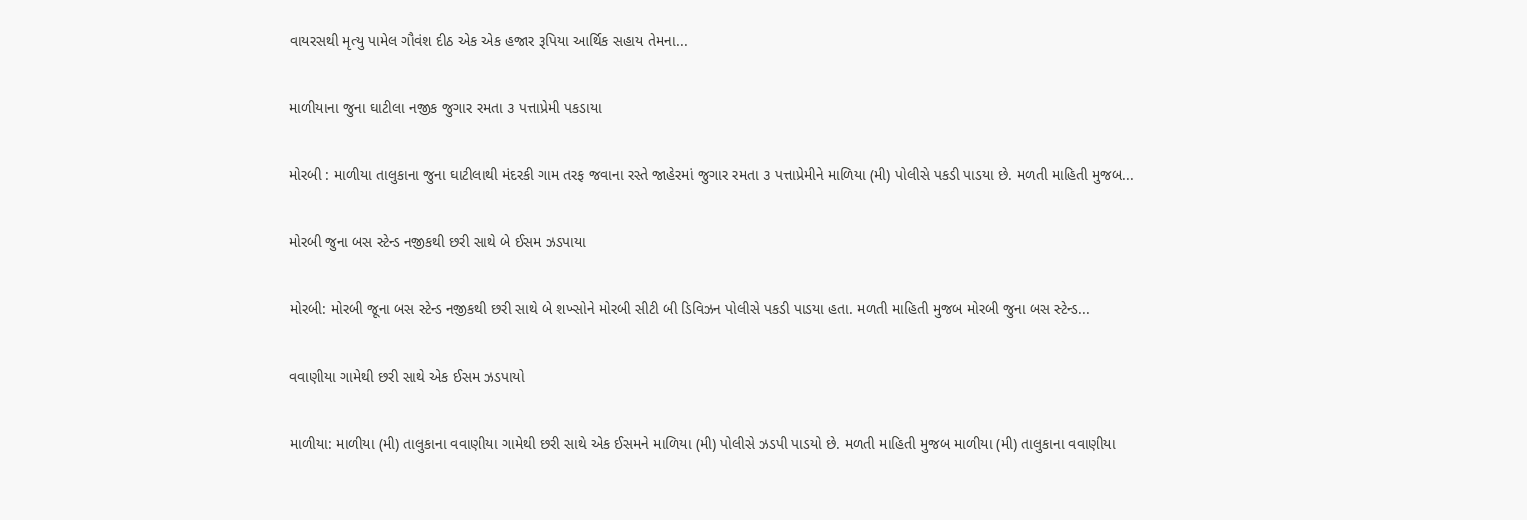વાયરસથી મૃત્યુ પામેલ ગૌવંશ દીઠ એક એક હજાર રૂપિયા આર્થિક સહાય તેમના...

માળીયાના જુના ઘાટીલા નજીક જુગાર રમતા ૩ પત્તાપ્રેમી પકડાયા

મોરબી : માળીયા તાલુકાના જુના ઘાટીલાથી મંદરકી ગામ તરફ જવાના રસ્તે જાહેરમાં જુગાર રમતા ૩ પત્તાપ્રેમીને માળિયા (મી) પોલીસે પકડી પાડયા છે. મળતી માહિતી મુજબ...

મોરબી જુના બસ સ્ટેન્ડ નજીકથી છરી સાથે બે ઈસમ ઝડપાયા

મોરબી: મોરબી જૂના બસ સ્ટેન્ડ નજીકથી છરી સાથે બે શખ્સોને મોરબી સીટી બી ડિવિઝન પોલીસે પકડી પાડયા હતા. મળતી માહિતી મુજબ મોરબી જુના બસ સ્ટેન્ડ...

વવાણીયા ગામેથી છરી સાથે એક ઈસમ ઝડપાયો

માળીયા: માળીયા (મી) તાલુકાના વવાણીયા ગામેથી છરી સાથે એક ઈસમને માળિયા (મી) પોલીસે ઝડપી પાડયો છે. મળતી માહિતી મુજબ માળીયા (મી) તાલુકાના વવાણીયા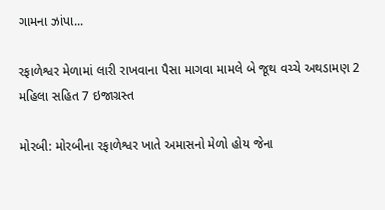ગામના ઝાંપા...

રફાળેશ્વર મેળામાં લારી રાખવાના પૈસા માગવા મામલે બે જૂથ વચ્ચે અથડામણ 2 મહિલા સહિત 7 ઇજાગ્રસ્ત

મોરબી: મોરબીના રફાળેશ્વર ખાતે અમાસનો મેળો હોય જેના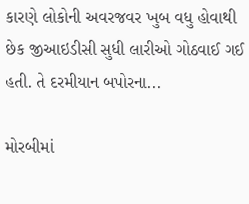કારણે લોકોની અવરજવર ખુબ વધુ હોવાથી છેક જીઆઇડીસી સુધી લારીઓ ગોઠવાઈ ગઈ હતી. તે દરમીયાન બપોરના...

મોરબીમાં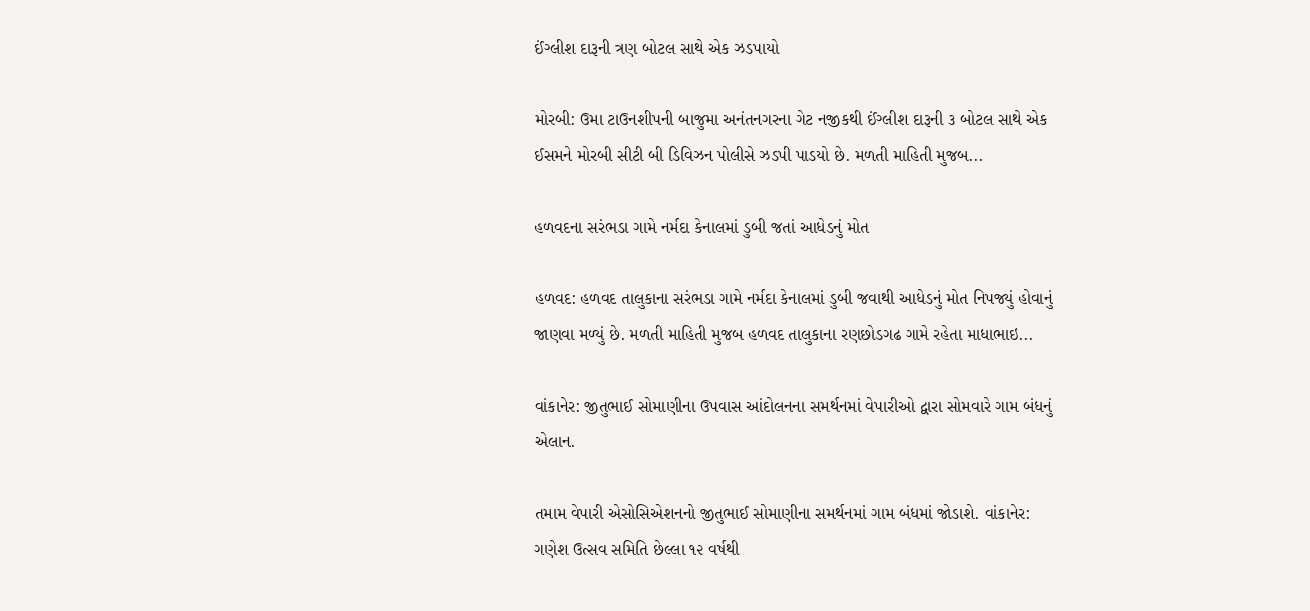ઈંગ્લીશ દારૂની ત્રણ બોટલ સાથે એક ઝડપાયો

મોરબી: ઉમા ટાઉનશીપની બાજુમા અનંતનગરના ગેટ નજીકથી ઈંગ્લીશ દારૂની ૩ બોટલ સાથે એક ઈસમને મોરબી સીટી બી ડિવિઝન પોલીસે ઝડપી પાડયો છે. મળતી માહિતી મુજબ...

હળવદના સરંભડા ગામે નર્મદા કેનાલમાં ડુબી જતાં આધેડનું મોત

હળવદ: હળવદ તાલુકાના સરંભડા ગામે નર્મદા કેનાલમાં ડુબી જવાથી આધેડનું મોત નિપજ્યું હોવાનું જાણવા મળ્યું છે. મળતી માહિતી મુજબ હળવદ તાલુકાના રણછોડગઢ ગામે રહેતા માધાભાઇ...

વાંકાનેર: જીતુભાઈ સોમાણીના ઉપવાસ આંદોલનના સમર્થનમાં વેપારીઓ દ્વારા સોમવારે ગામ બંધનું એલાન.

તમામ વેપારી એસોસિએશનનો જીતુભાઈ સોમાણીના સમર્થનમાં ગામ બંધમાં જોડાશે. વાંકાનેર: ગણેશ ઉત્સવ સમિતિ છેલ્લા ૧૨ વર્ષથી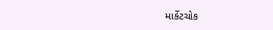માર્કેટચોક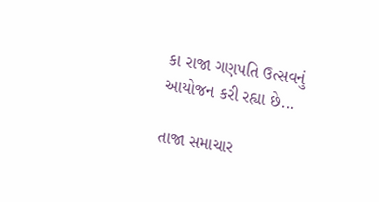કા રાજા ગણપતિ ઉત્સવનું આયોજન કરી રહ્યા છે...

તાજા સમાચાર